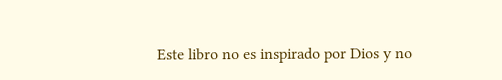Este libro no es inspirado por Dios y no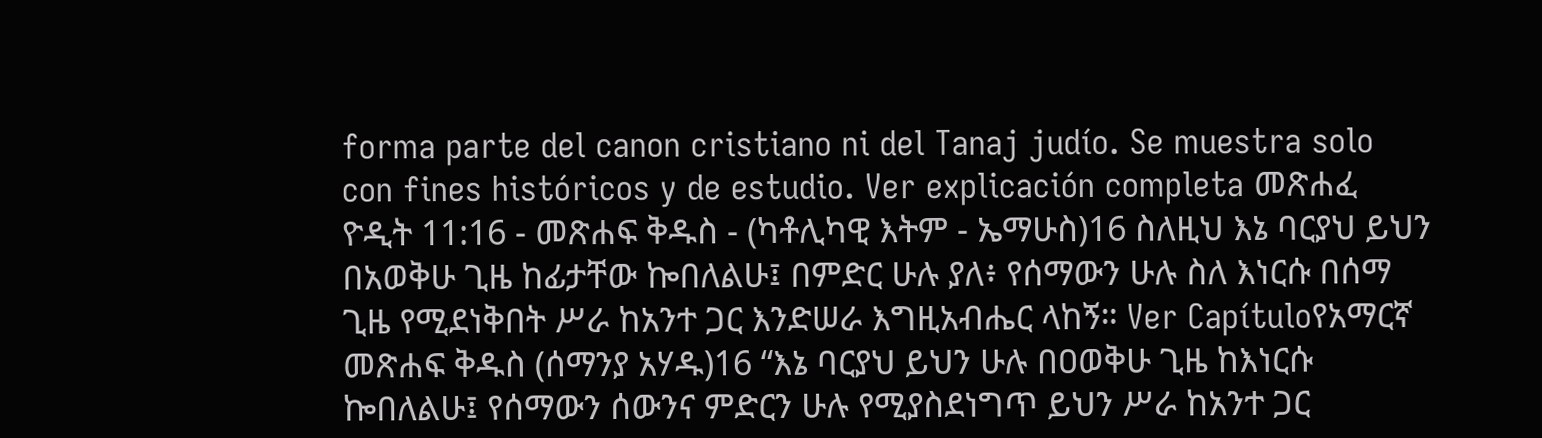forma parte del canon cristiano ni del Tanaj judío. Se muestra solo con fines históricos y de estudio. Ver explicación completa መጽሐፈ ዮዲት 11:16 - መጽሐፍ ቅዱስ - (ካቶሊካዊ እትም - ኤማሁስ)16 ስለዚህ እኔ ባርያህ ይህን በአወቅሁ ጊዜ ከፊታቸው ኰበለልሁ፤ በምድር ሁሉ ያለ፥ የሰማውን ሁሉ ስለ እነርሱ በሰማ ጊዜ የሚደነቅበት ሥራ ከአንተ ጋር እንድሠራ እግዚአብሔር ላከኝ። Ver Capítuloየአማርኛ መጽሐፍ ቅዱስ (ሰማንያ አሃዱ)16 “እኔ ባርያህ ይህን ሁሉ በዐወቅሁ ጊዜ ከእነርሱ ኰበለልሁ፤ የሰማውን ሰውንና ምድርን ሁሉ የሚያስደነግጥ ይህን ሥራ ከአንተ ጋር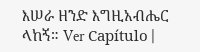እሠራ ዘንድ እግዚአብሔር ላከኝ። Ver Capítulo |